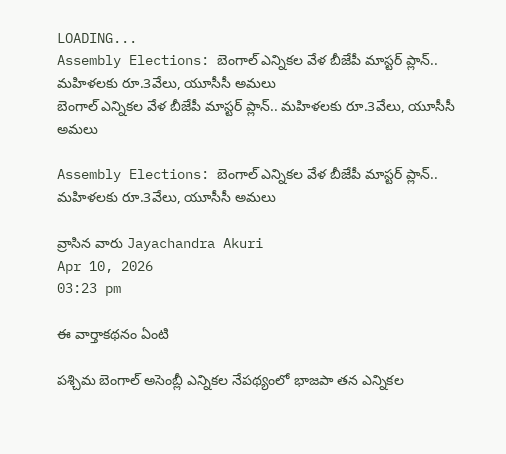LOADING...
Assembly Elections: బెంగాల్ ఎన్నికల వేళ బీజేపీ మాస్టర్ ప్లాన్.. మహిళలకు రూ.3వేలు, యూసీసీ అమలు
బెంగాల్ ఎన్నికల వేళ బీజేపీ మాస్టర్ ప్లాన్.. మహిళలకు రూ.3వేలు, యూసీసీ అమలు

Assembly Elections: బెంగాల్ ఎన్నికల వేళ బీజేపీ మాస్టర్ ప్లాన్.. మహిళలకు రూ.3వేలు, యూసీసీ అమలు

వ్రాసిన వారు Jayachandra Akuri
Apr 10, 2026
03:23 pm

ఈ వార్తాకథనం ఏంటి

పశ్చిమ బెంగాల్‌ అసెంబ్లీ ఎన్నికల నేపథ్యంలో భాజపా తన ఎన్నికల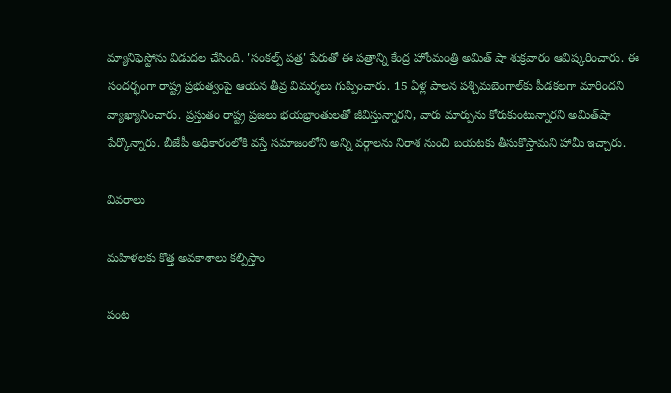మ్యానిఫెస్టోను విడుదల చేసింది. 'సంకల్ప్‌ పత్ర' పేరుతో ఈ పత్రాన్ని కేంద్ర హోంమంత్రి అమిత్ షా శుక్రవారం ఆవిష్కరించారు. ఈ సందర్భంగా రాష్ట్ర ప్రభుత్వంపై ఆయన తీవ్ర విమర్శలు గుప్పించారు. 15 ఏళ్ల పాలన పశ్చిమబెంగాల్‌కు పీడకలగా మారిందని వ్యాఖ్యానించారు. ప్రస్తుతం రాష్ట్ర ప్రజలు భయభ్రాంతులతో జీవిస్తున్నారని, వారు మార్పును కోరుకుంటున్నారని అమిత్‌షా పేర్కొన్నారు. బీజేపీ అధికారంలోకి వస్తే సమాజంలోని అన్ని వర్గాలను నిరాశ నుంచి బయటకు తీసుకొస్తామని హామీ ఇచ్చారు.

వివరాలు

మహిళలకు కొత్త అవకాశాలు కల్పిస్తాం

పంట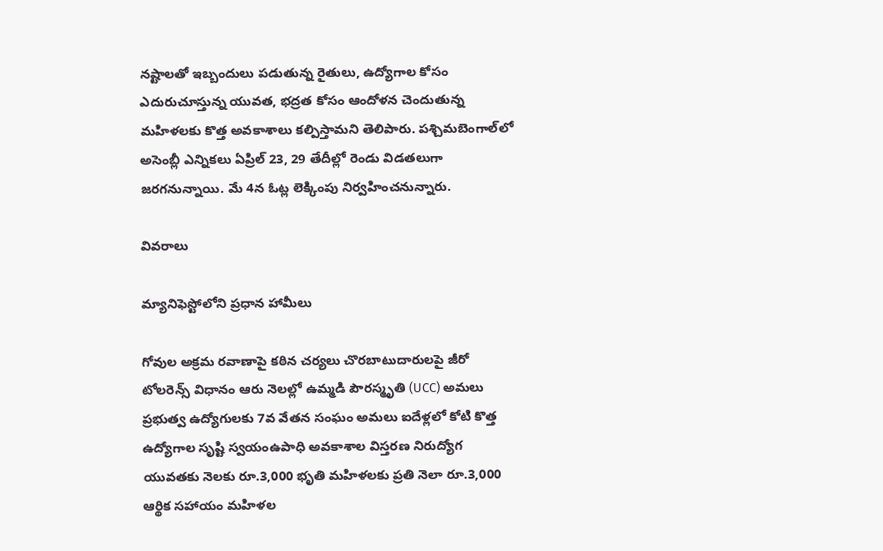నష్టాలతో ఇబ్బందులు పడుతున్న రైతులు, ఉద్యోగాల కోసం ఎదురుచూస్తున్న యువత, భద్రత కోసం ఆందోళన చెందుతున్న మహిళలకు కొత్త అవకాశాలు కల్పిస్తామని తెలిపారు. పశ్చిమబెంగాల్‌లో అసెంబ్లీ ఎన్నికలు ఏప్రిల్‌ 23, 29 తేదీల్లో రెండు విడతలుగా జరగనున్నాయి. మే 4న ఓట్ల లెక్కింపు నిర్వహించనున్నారు.

వివరాలు

మ్యానిఫెస్టోలోని ప్రధాన హామీలు

గోవుల అక్రమ రవాణాపై కఠిన చర్యలు చొరబాటుదారులపై జీరో టోలరెన్స్ విధానం ఆరు నెలల్లో ఉమ్మడి పౌరస్మృతి (UCC) అమలు ప్రభుత్వ ఉద్యోగులకు 7వ వేతన సంఘం అమలు ఐదేళ్లలో కోటి కొత్త ఉద్యోగాల సృష్టి స్వయంఉపాధి అవకాశాల విస్తరణ నిరుద్యోగ యువతకు నెలకు రూ.3,000 భృతి మహిళలకు ప్రతి నెలా రూ.3,000 ఆర్థిక సహాయం మహిళల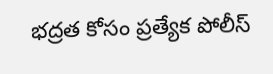భద్రత కోసం ప్రత్యేక పోలీస్‌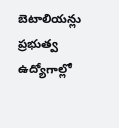బెటాలియన్లు ప్రభుత్వ ఉద్యోగాల్లో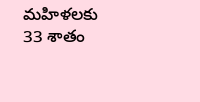మహిళలకు 33 శాతం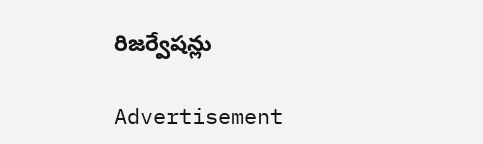రిజర్వేషన్లు

Advertisement